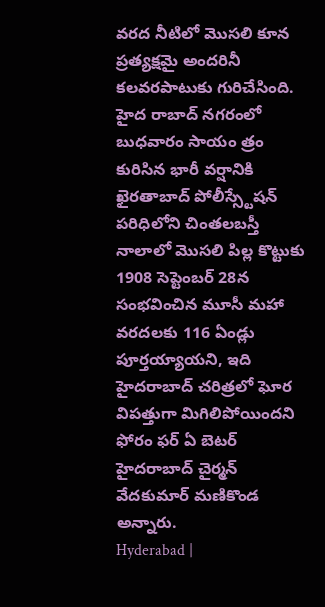వరద నీటిలో మొసలి కూన ప్రత్యక్షమై అందరినీ కలవరపాటుకు గురిచేసింది. హైద రాబాద్ నగరంలో బుధవారం సాయం త్రం కురిసిన భారీ వర్షానికి ఖైరతాబాద్ పోలీస్స్టేషన్ పరిధిలోని చింతలబస్తీ నాలాలో మొసలి పిల్ల కొట్టుకు
1908 సెప్టెంబర్ 28న సంభవించిన మూసీ మహా వరదలకు 116 ఏండ్లు పూర్తయ్యాయని, ఇది హైదరాబాద్ చరిత్రలో ఘోర విపత్తుగా మిగిలిపోయిందని ఫోరం ఫర్ ఏ బెటర్ హైదరాబాద్ చైర్మన్ వేదకుమార్ మణికొండ అన్నారు.
Hyderabad |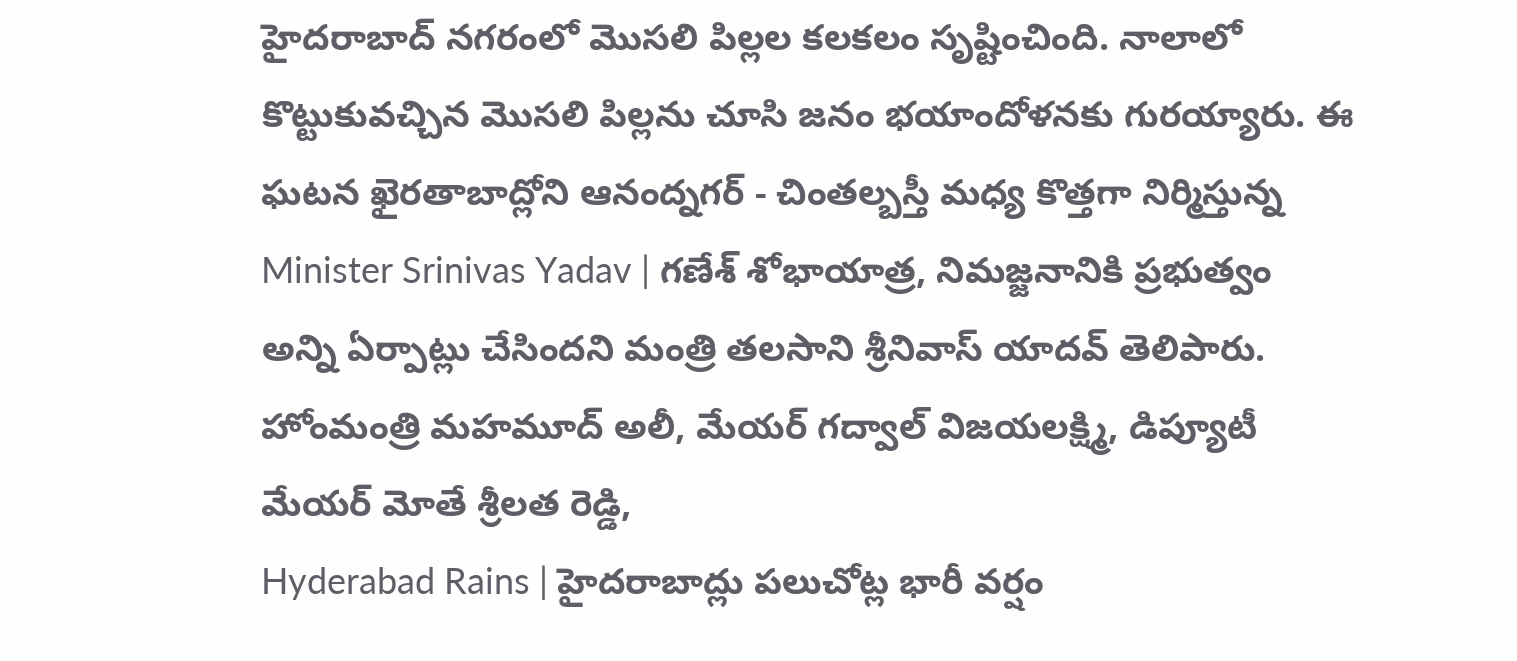హైదరాబాద్ నగరంలో మొసలి పిల్లల కలకలం సృష్టించింది. నాలాలో కొట్టుకువచ్చిన మొసలి పిల్లను చూసి జనం భయాందోళనకు గురయ్యారు. ఈ ఘటన ఖైరతాబాద్లోని ఆనంద్నగర్ - చింతల్బస్తీ మధ్య కొత్తగా నిర్మిస్తున్న
Minister Srinivas Yadav | గణేశ్ శోభాయాత్ర, నిమజ్జనానికి ప్రభుత్వం అన్ని ఏర్పాట్లు చేసిందని మంత్రి తలసాని శ్రీనివాస్ యాదవ్ తెలిపారు. హోంమంత్రి మహమూద్ అలీ, మేయర్ గద్వాల్ విజయలక్ష్మి, డిప్యూటీ మేయర్ మోతే శ్రీలత రెడ్డి,
Hyderabad Rains | హైదరాబాద్లు పలుచోట్ల భారీ వర్షం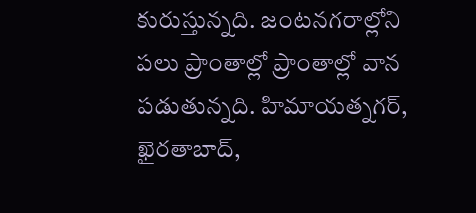కురుస్తున్నది. జంటనగరాల్లోని పలు ప్రాంతాల్లో ప్రాంతాల్లో వాన పడుతున్నది. హిమాయత్నగర్, ఖైరతాబాద్,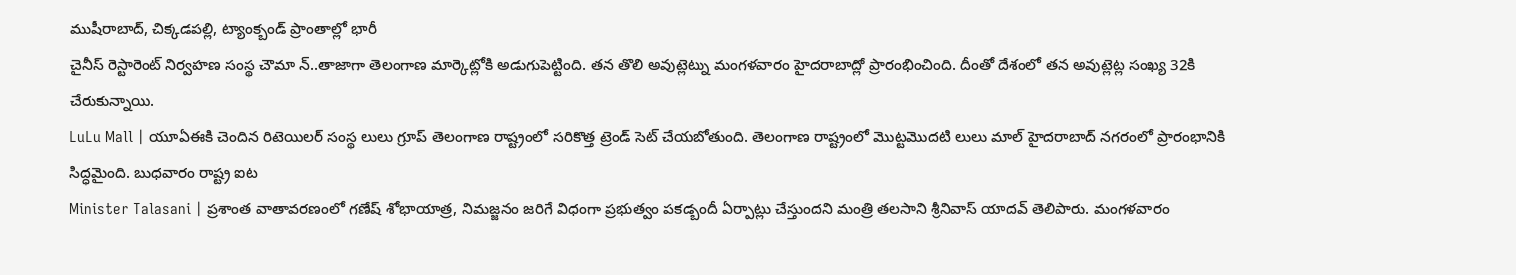ముషీరాబాద్, చిక్కడపల్లి, ట్యాంక్బండ్ ప్రాంతాల్లో భారీ
చైనీస్ రెస్టారెంట్ నిర్వహణ సంస్థ చౌమా న్..తాజాగా తెలంగాణ మార్కెట్లోకి అడుగుపెట్టింది. తన తొలి అవుట్లెట్ను మంగళవారం హైదరాబాద్లో ప్రారంభించింది. దీంతో దేశంలో తన అవుట్లెట్ల సంఖ్య 32కి చేరుకున్నాయి.
LuLu Mall | యూఏఈకి చెందిన రిటెయిలర్ సంస్థ లులు గ్రూప్ తెలంగాణ రాష్ట్రంలో సరికొత్త ట్రెండ్ సెట్ చేయబోతుంది. తెలంగాణ రాష్ట్రంలో మొట్టమొదటి లులు మాల్ హైదరాబాద్ నగరంలో ప్రారంభానికి సిద్ధమైంది. బుధవారం రాష్ట్ర ఐట
Minister Talasani | ప్రశాంత వాతావరణంలో గణేష్ శోభాయాత్ర, నిమజ్జనం జరిగే విధంగా ప్రభుత్వం పకడ్బందీ ఏర్పాట్లు చేస్తుందని మంత్రి తలసాని శ్రీనివాస్ యాదవ్ తెలిపారు. మంగళవారం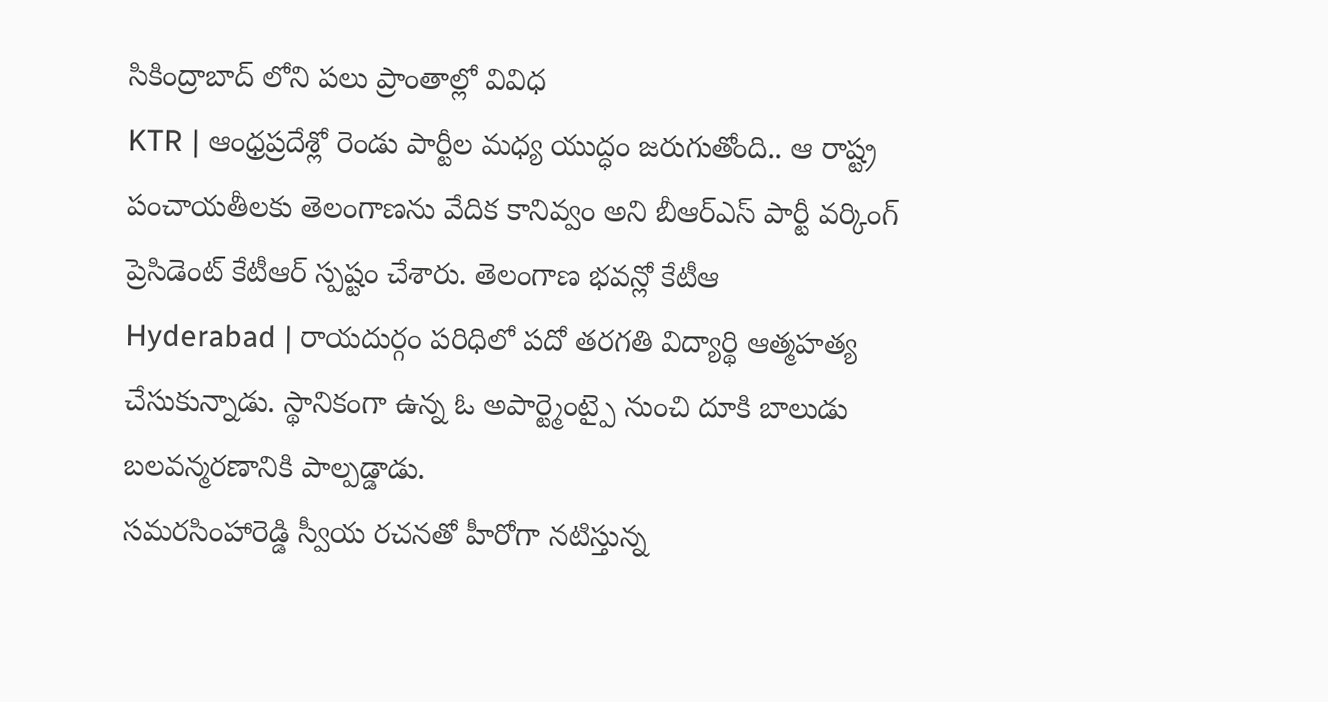సికింద్రాబాద్ లోని పలు ప్రాంతాల్లో వివిధ
KTR | ఆంధ్రప్రదేశ్లో రెండు పార్టీల మధ్య యుద్ధం జరుగుతోంది.. ఆ రాష్ట్ర పంచాయతీలకు తెలంగాణను వేదిక కానివ్వం అని బీఆర్ఎస్ పార్టీ వర్కింగ్ ప్రెసిడెంట్ కేటీఆర్ స్పష్టం చేశారు. తెలంగాణ భవన్లో కేటీఆ
Hyderabad | రాయదుర్గం పరిధిలో పదో తరగతి విద్యార్థి ఆత్మహత్య చేసుకున్నాడు. స్థానికంగా ఉన్న ఓ అపార్ట్మెంట్పై నుంచి దూకి బాలుడు బలవన్మరణానికి పాల్పడ్డాడు.
సమరసింహారెడ్డి స్వీయ రచనతో హీరోగా నటిస్తున్న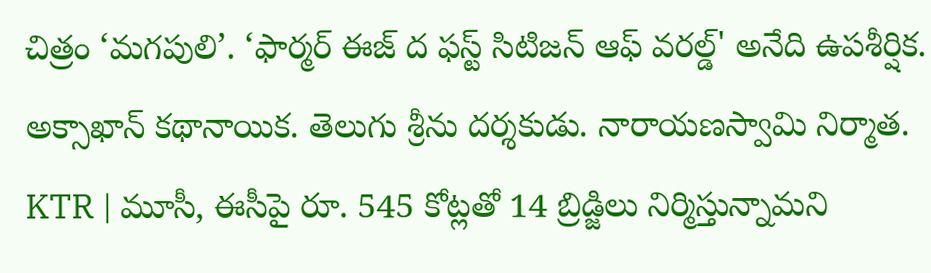చిత్రం ‘మగపులి’. ‘ఫార్మర్ ఈజ్ ద ఫస్ట్ సిటిజన్ ఆఫ్ వరల్డ్' అనేది ఉపశీర్షిక. అక్సాఖాన్ కథానాయిక. తెలుగు శ్రీను దర్శకుడు. నారాయణస్వామి నిర్మాత.
KTR | మూసీ, ఈసీపై రూ. 545 కోట్లతో 14 బ్రిడ్జిలు నిర్మిస్తున్నామని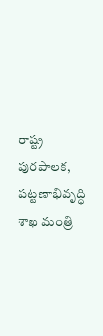రాష్ట్ర పురపాలక, పట్టణాభివృద్ధి శాఖ మంత్రి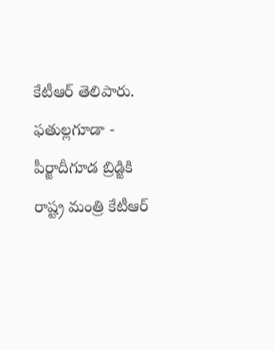కేటీఆర్ తెలిపారు. ఫతుల్లగూడా - పీర్జాదీగూడ బ్రిడ్జికి రాష్ట్ర మంత్రి కేటీఆర్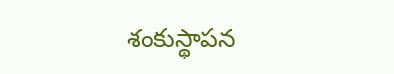శంకుస్థాపన